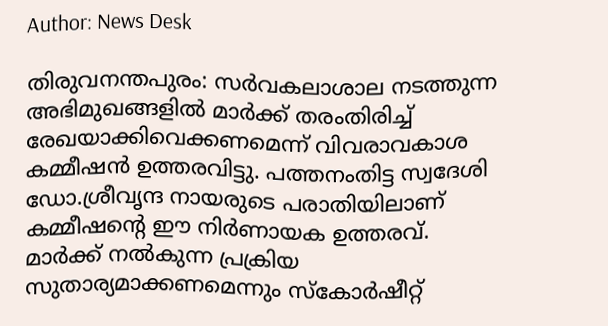Author: News Desk

തിരുവനന്തപുരം: സർവകലാശാല നടത്തുന്ന അഭിമുഖങ്ങളിൽ മാർക്ക് തരംതിരിച്ച് രേഖയാക്കിവെക്കണമെന്ന് വിവരാവകാശ കമ്മീഷൻ ഉത്തരവിട്ടു. പത്തനംതിട്ട സ്വദേശി ഡോ.ശ്രീവൃന്ദ നായരുടെ പരാതിയിലാണ് കമ്മീഷന്‍റെ ഈ നിർണായക ഉത്തരവ്. മാർക്ക് നൽകുന്ന പ്രക്രിയ സുതാര്യമാക്കണമെന്നും സ്കോർഷീറ്റ്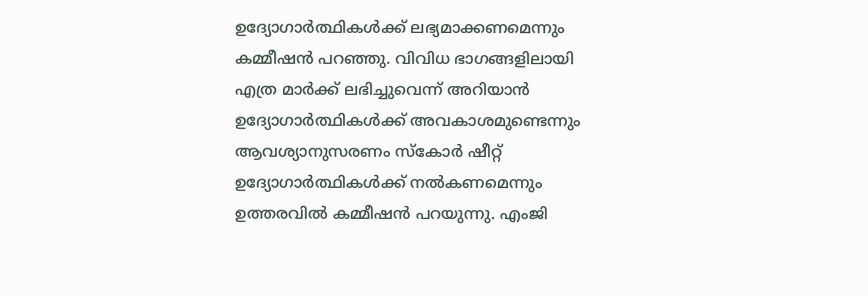ഉദ്യോഗാർത്ഥികൾക്ക് ലഭ്യമാക്കണമെന്നും കമ്മീഷൻ പറഞ്ഞു. വിവിധ ഭാഗങ്ങളിലായി എത്ര മാർക്ക് ലഭിച്ചുവെന്ന് അറിയാൻ ഉദ്യോഗാർത്ഥികൾക്ക് അവകാശമുണ്ടെന്നും ആവശ്യാനുസരണം സ്കോർ ഷീറ്റ് ഉദ്യോഗാർത്ഥികൾക്ക് നൽകണമെന്നും ഉത്തരവിൽ കമ്മീഷൻ പറയുന്നു. എംജി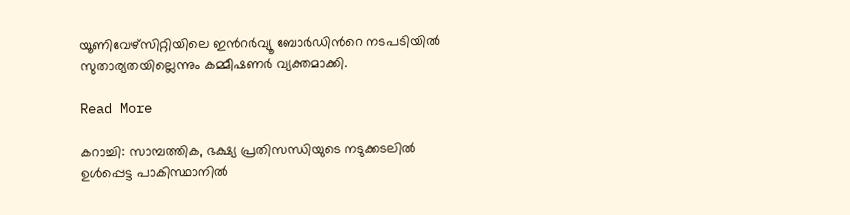യൂണിവേഴ്സിറ്റിയിലെ ഇന്‍റർവ്യൂ ബോർഡിന്‍റെ നടപടിയിൽ സുതാര്യതയില്ലെന്നും കമ്മീഷണർ വ്യക്തമാക്കി.

Read More

കറാച്ചി: സാമ്പത്തിക, ഭക്ഷ്യ പ്രതിസന്ധിയുടെ നടുക്കടലിൽ ഉൾപ്പെട്ട പാകിസ്ഥാനിൽ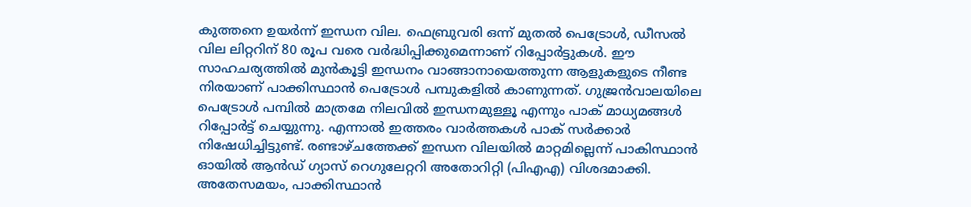കുത്തനെ ഉയർന്ന് ഇന്ധന വില. ഫെബ്രുവരി ഒന്ന് മുതൽ പെട്രോൾ, ഡീസൽ വില ലിറ്ററിന് 80 രൂപ വരെ വർദ്ധിപ്പിക്കുമെന്നാണ് റിപ്പോർട്ടുകൾ. ഈ സാഹചര്യത്തിൽ മുൻകൂട്ടി ഇന്ധനം വാങ്ങാനായെത്തുന്ന ആളുകളുടെ നീണ്ട നിരയാണ് പാക്കിസ്ഥാൻ പെട്രോൾ പമ്പുകളിൽ കാണുന്നത്. ഗുജ്രൻവാലയിലെ പെട്രോൾ പമ്പിൽ മാത്രമേ നിലവിൽ ഇന്ധനമുള്ളൂ എന്നും പാക് മാധ്യമങ്ങൾ റിപ്പോർട്ട് ചെയ്യുന്നു. എന്നാൽ ഇത്തരം വാർത്തകൾ പാക് സർക്കാർ നിഷേധിച്ചിട്ടുണ്ട്. രണ്ടാഴ്ചത്തേക്ക് ഇന്ധന വിലയിൽ മാറ്റമില്ലെന്ന് പാകിസ്ഥാൻ ഓയിൽ ആൻഡ് ഗ്യാസ് റെഗുലേറ്ററി അതോറിറ്റി (പിഎഎ) വിശദമാക്കി. അതേസമയം, പാക്കിസ്ഥാൻ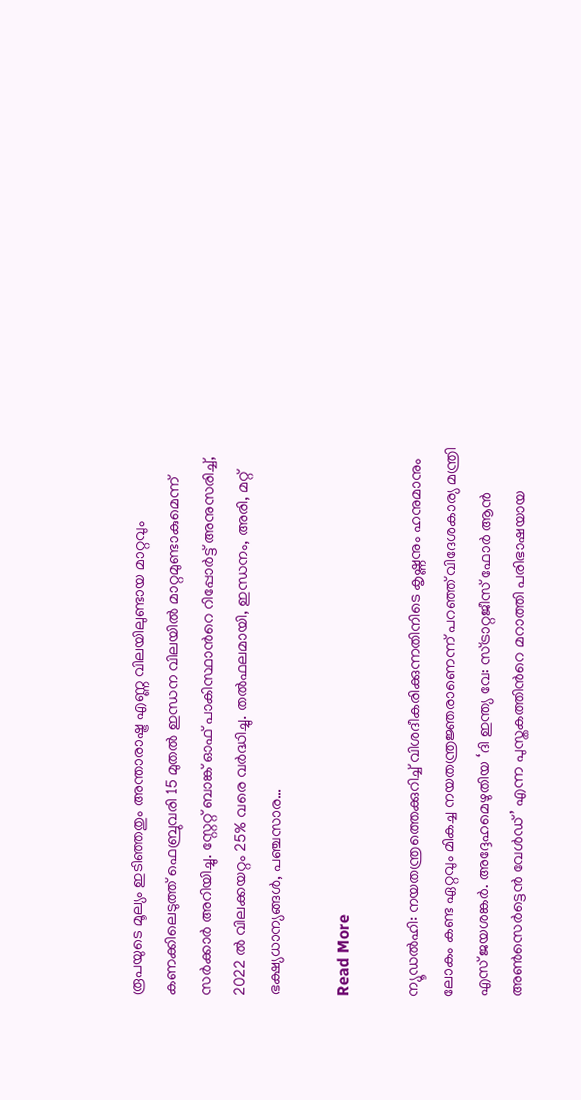രൂപയുടെ മൂല്യം ഇടിഞ്ഞതും അന്താരാഷ്ട്ര എണ്ണ വിലയിലുണ്ടായ മാറ്റവും കണക്കിലെടുത്ത് ഫെബ്രുവരി 15 മുതൽ ഇന്ധന വിലയിൽ മാറ്റമുണ്ടാകുമെന്ന് സർക്കാർ അറിയിച്ചു. സ്റ്റേറ്റ് ബാങ്ക് ഓഫ് പാകിസ്ഥാന്‍റെ റിപ്പോർട്ട് അനുസരിച്ച്, 2022 ൽ വിലക്കയറ്റം 25% വരെ വർദ്ധിച്ചു. തൽഫലമായി, ഇന്ധനം, അരി, മറ്റ് ഭക്ഷ്യധാന്യങ്ങൾ, പഞ്ചസാര…

Read More

ന്യൂഡല്‍ഹി: നയതന്ത്രത്തെക്കുറിച്ച് വിശദീകരിക്കുന്നതിനിടെ കൃഷ്ണനും ഹനുമാനും ലോകം കണ്ട ഏറ്റവും മികച്ച നയതന്ത്രജ്ഞരാണെന്ന് പറഞ്ഞ് വിദേശകാര്യ മന്ത്രി എസ് ജയശങ്കർ. അദ്ദേഹമെഴുതിയ ‘ദി ഇന്ത്യ വേ: സ്ട്രാറ്റജീസ് ഫോർ ആൻ അൺസെർട്ടെൻ വേൾഡ്’ എന്ന പുസ്തകത്തിന്‍റെ മറാത്തി പരിഭാഷയായ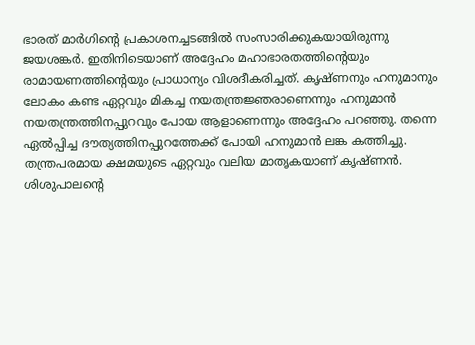ഭാരത് മാർഗിന്‍റെ പ്രകാശനച്ചടങ്ങിൽ സംസാരിക്കുകയായിരുന്നു ജയശങ്കർ. ഇതിനിടെയാണ് അദ്ദേഹം മഹാഭാരതത്തിന്റെയും രാമായണത്തിന്റെയും പ്രാധാന്യം വിശദീകരിച്ചത്. കൃഷ്ണനും ഹനുമാനും ലോകം കണ്ട ഏറ്റവും മികച്ച നയതന്ത്രജ്ഞരാണെന്നും ഹനുമാൻ നയതന്ത്രത്തിനപ്പുറവും പോയ ആളാണെന്നും അദ്ദേഹം പറഞ്ഞു. തന്നെ ഏൽപ്പിച്ച ദൗത്യത്തിനപ്പുറത്തേക്ക് പോയി ഹനുമാൻ ലങ്ക കത്തിച്ചു. തന്ത്രപരമായ ക്ഷമയുടെ ഏറ്റവും വലിയ മാതൃകയാണ് കൃഷ്ണൻ. ശിശുപാലന്‍റെ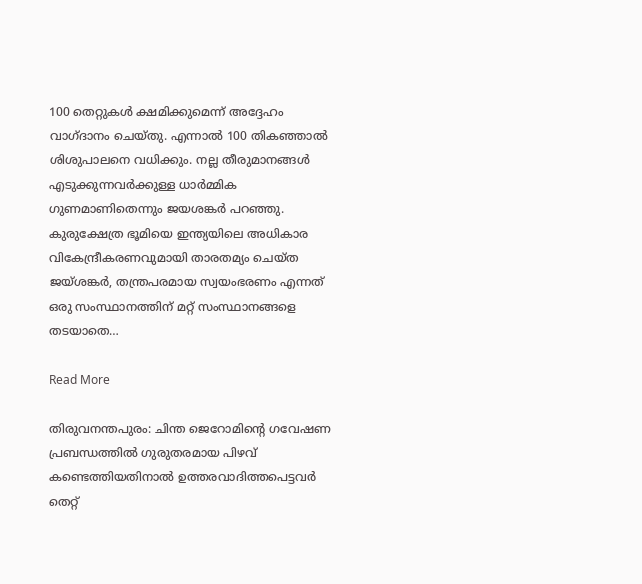100 തെറ്റുകൾ ക്ഷമിക്കുമെന്ന് അദ്ദേഹം വാഗ്ദാനം ചെയ്തു. എന്നാൽ 100 തികഞ്ഞാൽ ശിശുപാലനെ വധിക്കും. നല്ല തീരുമാനങ്ങൾ എടുക്കുന്നവർക്കുള്ള ധാർമ്മിക ഗുണമാണിതെന്നും ജയശങ്കർ പറഞ്ഞു. കുരുക്ഷേത്ര ഭൂമിയെ ഇന്ത്യയിലെ അധികാര വികേന്ദ്രീകരണവുമായി താരതമ്യം ചെയ്ത ജയ്ശങ്കർ, തന്ത്രപരമായ സ്വയംഭരണം എന്നത് ഒരു സംസ്ഥാനത്തിന് മറ്റ് സംസ്ഥാനങ്ങളെ തടയാതെ…

Read More

തിരുവനന്തപുരം: ചിന്ത ജെറോമിന്‍റെ ഗവേഷണ പ്രബന്ധത്തിൽ ഗുരുതരമായ പിഴവ് കണ്ടെത്തിയതിനാൽ ഉത്തരവാദിത്തപെട്ടവർ തെറ്റ്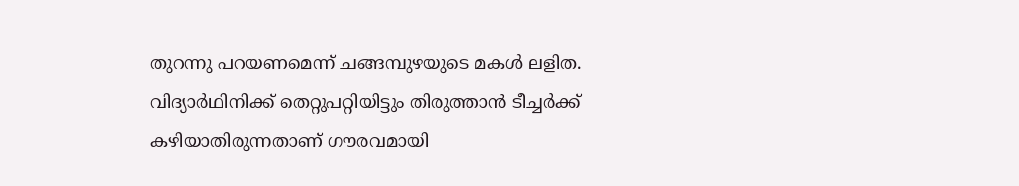തുറന്നു പറയണമെന്ന് ചങ്ങമ്പുഴയുടെ മകൾ ലളിത. വിദ്യാർഥിനിക്ക് തെറ്റുപറ്റിയിട്ടും തിരുത്താൻ ടീച്ചർക്ക് കഴിയാതിരുന്നതാണ് ഗൗരവമായി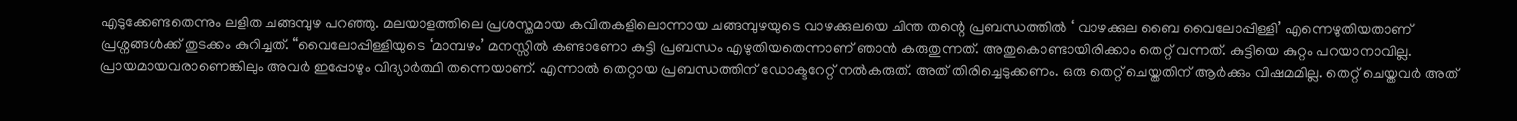എടുക്കേണ്ടതെന്നും ലളിത ചങ്ങമ്പുഴ പറഞ്ഞു. മലയാളത്തിലെ പ്രശസ്തമായ കവിതകളിലൊന്നായ ചങ്ങമ്പുഴയുടെ വാഴക്കുലയെ ചിന്ത തന്റെ പ്രബന്ധത്തിൽ ‘ വാഴക്കുല ബൈ വൈലോപ്പിള്ളി’ എന്നെഴുതിയതാണ് പ്രശ്നങ്ങൾക്ക് തുടക്കം കുറിച്ചത്. “വൈലോപ്പിള്ളിയുടെ ‘മാമ്പഴം’ മനസ്സിൽ കണ്ടാണോ കുട്ടി പ്രബന്ധം എഴുതിയതെന്നാണ് ഞാൻ കരുതുന്നത്. അതുകൊണ്ടായിരിക്കാം തെറ്റ് വന്നത്. കുട്ടിയെ കുറ്റം പറയാനാവില്ല. പ്രായമായവരാണെങ്കിലും അവർ ഇപ്പോഴും വിദ്യാർത്ഥി തന്നെയാണ്. എന്നാൽ തെറ്റായ പ്രബന്ധത്തിന് ഡോക്ടറേറ്റ് നൽകരുത്. അത് തിരിച്ചെടുക്കണം. ഒരു തെറ്റ് ചെയ്തതിന് ആർക്കും വിഷമമില്ല. തെറ്റ് ചെയ്തവർ അത്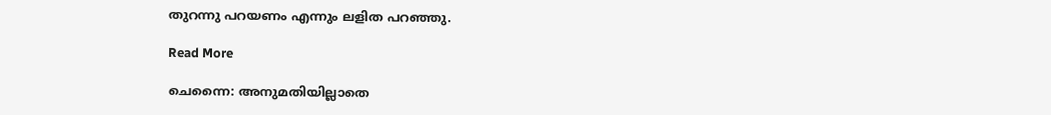തുറന്നു പറയണം എന്നും ലളിത പറഞ്ഞു.

Read More

ചെന്നൈ: അനുമതിയില്ലാതെ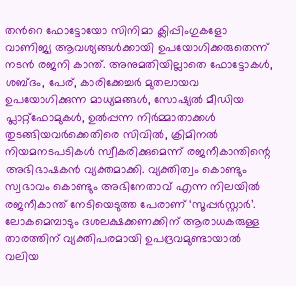തന്‍റെ ഫോട്ടോയോ സിനിമാ ക്ലിപ്പിംഗുകളോ വാണിജ്യ ആവശ്യങ്ങൾക്കായി ഉപയോഗിക്കരുതെന്ന് നടൻ രജനി കാന്ത്. അനുമതിയില്ലാതെ ഫോട്ടോകൾ, ശബ്ദം, പേര്, കാരിക്കേച്ചർ മുതലായവ ഉപയോഗിക്കുന്ന മാധ്യമങ്ങൾ, സോഷ്യൽ മീഡിയ പ്ലാറ്റ്ഫോമുകൾ, ഉൽപ്പന്ന നിർമ്മാതാക്കൾ തുടങ്ങിയവർക്കെതിരെ സിവിൽ, ക്രിമിനൽ നിയമനടപടികൾ സ്വീകരിക്കുമെന്ന് രജനീകാന്തിന്റെ അഭിഭാഷകൻ വ്യക്തമാക്കി. വ്യക്തിത്വം കൊണ്ടും സ്വഭാവം കൊണ്ടും അഭിനേതാവ് എന്ന നിലയിൽ രജനീകാന്ത് നേടിയെടുത്ത പേരാണ് ‘സൂപ്പർസ്റ്റാർ’. ലോകമെമ്പാടും ദശലക്ഷക്കണക്കിന് ആരാധകരുള്ള താരത്തിന് വ്യക്തിപരമായി ഉപദ്രവമുണ്ടായാൽ വലിയ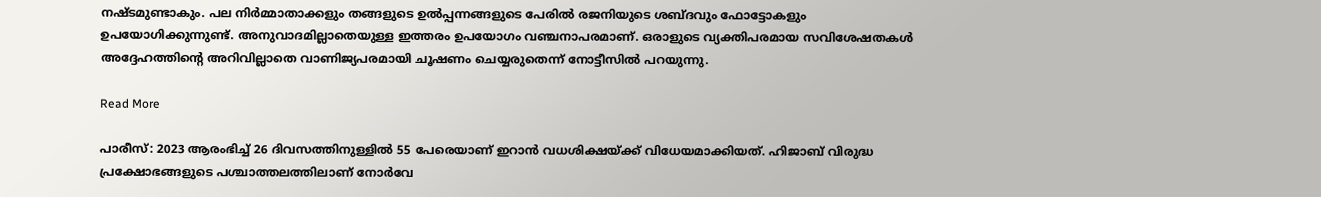നഷ്ടമുണ്ടാകും. പല നിർമ്മാതാക്കളും തങ്ങളുടെ ഉൽപ്പന്നങ്ങളുടെ പേരിൽ രജനിയുടെ ശബ്ദവും ഫോട്ടോകളും ഉപയോഗിക്കുന്നുണ്ട്. അനുവാദമില്ലാതെയുള്ള ഇത്തരം ഉപയോഗം വഞ്ചനാപരമാണ്. ഒരാളുടെ വ്യക്തിപരമായ സവിശേഷതകൾ അദ്ദേഹത്തിന്റെ അറിവില്ലാതെ വാണിജ്യപരമായി ചൂഷണം ചെയ്യരുതെന്ന് നോട്ടീസിൽ പറയുന്നു.

Read More

പാരീസ്: 2023 ആരംഭിച്ച് 26 ദിവസത്തിനുള്ളിൽ 55 പേരെയാണ് ഇറാൻ വധശിക്ഷയ്ക്ക് വിധേയമാക്കിയത്. ഹിജാബ് വിരുദ്ധ പ്രക്ഷോഭങ്ങളുടെ പശ്ചാത്തലത്തിലാണ് നോർവേ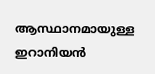ആസ്ഥാനമായുള്ള ഇറാനിയൻ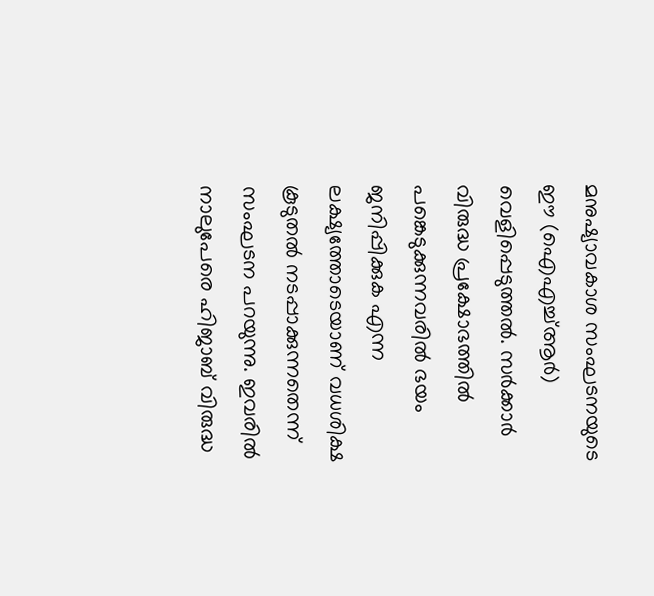മനുഷ്യാവകാശ സംഘടനയുടെ ഈ (ഐഎച്ച്ആർ) വെളിപ്പെടുത്തൽ. സർക്കാർ വിരുദ്ധ പ്രക്ഷോഭത്തിൽ പങ്കെടുക്കുന്നവരിൽ ഭയം ജനിപ്പിക്കുക എന്ന ലക്ഷ്യത്തോടെയാണ് വധശിക്ഷ കൂടുതൽ നടപ്പാക്കുന്നതെന്ന് സംഘടന പറയുന്നു. ഇവരിൽ നാലുപേരെ ഹിജാബ് വിരുദ്ധ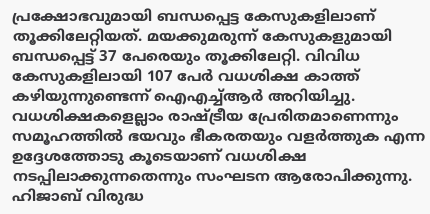പ്രക്ഷോഭവുമായി ബന്ധപ്പെട്ട കേസുകളിലാണ് തൂക്കിലേറ്റിയത്. മയക്കുമരുന്ന് കേസുകളുമായി ബന്ധപ്പെട്ട് 37 പേരെയും തൂക്കിലേറ്റി. വിവിധ കേസുകളിലായി 107 പേർ വധശിക്ഷ കാത്ത് കഴിയുന്നുണ്ടെന്ന് ഐഎച്ച്ആർ അറിയിച്ചു. വധശിക്ഷകളെല്ലാം രാഷ്ട്രീയ പ്രേരിതമാണെന്നും സമൂഹത്തിൽ ഭയവും ഭീകരതയും വളർത്തുക എന്ന ഉദ്ദേശത്തോടു കൂടെയാണ് വധശിക്ഷ നടപ്പിലാക്കുന്നതെന്നും സംഘടന ആരോപിക്കുന്നു. ഹിജാബ് വിരുദ്ധ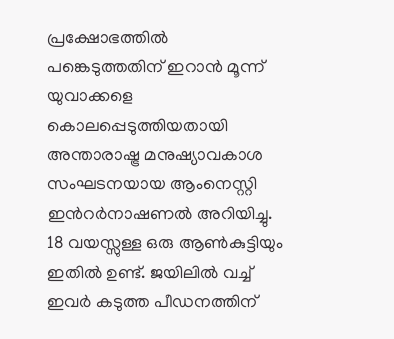പ്രക്ഷോഭത്തിൽ പങ്കെടുത്തതിന് ഇറാൻ മൂന്ന് യുവാക്കളെ കൊലപ്പെടുത്തിയതായി അന്താരാഷ്ട്ര മനുഷ്യാവകാശ സംഘടനയായ ആംനെസ്റ്റി ഇന്‍റർനാഷണൽ അറിയിച്ചു. 18 വയസ്സുള്ള ഒരു ആൺകുട്ടിയും ഇതിൽ ഉണ്ട്. ജയിലിൽ വച്ച് ഇവർ കടുത്ത പീഡനത്തിന്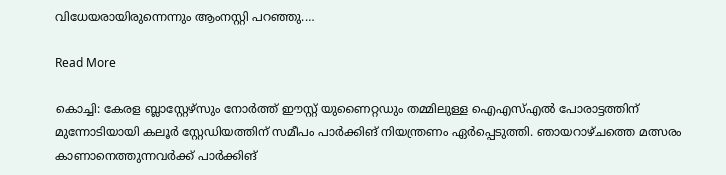വിധേയരായിരുന്നെന്നും ആംനസ്റ്റി പറഞ്ഞു.…

Read More

കൊച്ചി: കേരള ബ്ലാസ്റ്റേഴ്സും നോർത്ത് ഈസ്റ്റ് യുണൈറ്റഡും തമ്മിലുള്ള ഐഎസ്എൽ പോരാട്ടത്തിന് മുന്നോടിയായി കലൂർ സ്റ്റേഡിയത്തിന് സമീപം പാർക്കിങ് നിയന്ത്രണം ഏർപ്പെടുത്തി. ഞായറാഴ്ചത്തെ മത്സരം കാണാനെത്തുന്നവർക്ക് പാർക്കിങ്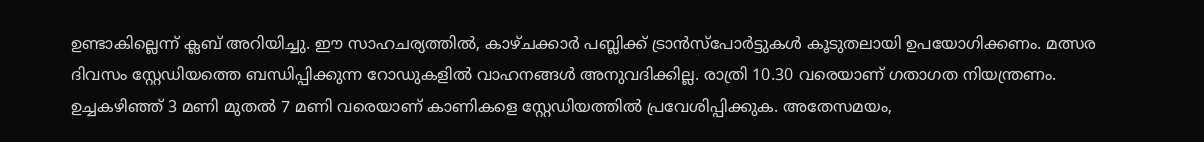ഉണ്ടാകില്ലെന്ന് ക്ലബ് അറിയിച്ചു. ഈ സാഹചര്യത്തിൽ, കാഴ്ചക്കാർ പബ്ലിക്ക് ട്രാൻസ്പോർട്ടുകൾ കൂടുതലായി ഉപയോഗിക്കണം. മത്സര ദിവസം സ്റ്റേഡിയത്തെ ബന്ധിപ്പിക്കുന്ന റോഡുകളിൽ വാഹനങ്ങൾ അനുവദിക്കില്ല. രാത്രി 10.30 വരെയാണ് ഗതാഗത നിയന്ത്രണം. ഉച്ചകഴിഞ്ഞ് 3 മണി മുതൽ 7 മണി വരെയാണ് കാണികളെ സ്റ്റേഡിയത്തിൽ പ്രവേശിപ്പിക്കുക. അതേസമയം,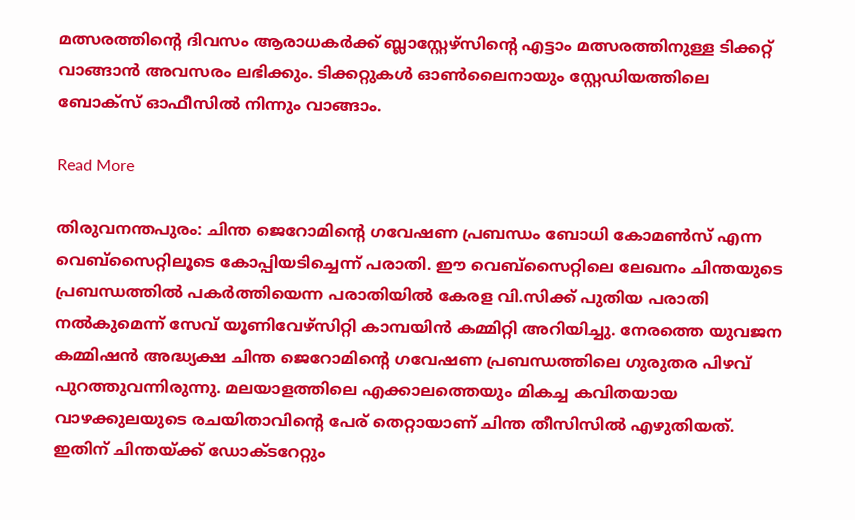മത്സരത്തിന്‍റെ ദിവസം ആരാധകർക്ക് ബ്ലാസ്റ്റേഴ്സിന്‍റെ എട്ടാം മത്സരത്തിനുള്ള ടിക്കറ്റ് വാങ്ങാൻ അവസരം ലഭിക്കും. ടിക്കറ്റുകൾ ഓൺലൈനായും സ്റ്റേഡിയത്തിലെ ബോക്സ് ഓഫീസിൽ നിന്നും വാങ്ങാം.

Read More

തിരുവനന്തപുരം: ചിന്ത ജെറോമിന്‍റെ ഗവേഷണ പ്രബന്ധം ബോധി കോമൺസ് എന്ന വെബ്സൈറ്റിലൂടെ കോപ്പിയടിച്ചെന്ന് പരാതി. ഈ വെബ്സൈറ്റിലെ ലേഖനം ചിന്തയുടെ പ്രബന്ധത്തിൽ പകർത്തിയെന്ന പരാതിയിൽ കേരള വി.സിക്ക് പുതിയ പരാതി നൽകുമെന്ന് സേവ് യൂണിവേഴ്സിറ്റി കാമ്പയിൻ കമ്മിറ്റി അറിയിച്ചു. നേരത്തെ യുവജന കമ്മിഷൻ അദ്ധ്യക്ഷ ചിന്ത ജെറോമിന്‍റെ ഗവേഷണ പ്രബന്ധത്തിലെ ഗുരുതര പിഴവ് പുറത്തുവന്നിരുന്നു. മലയാളത്തിലെ എക്കാലത്തെയും മികച്ച കവിതയായ വാഴക്കുലയുടെ രചയിതാവിന്‍റെ പേര് തെറ്റായാണ് ചിന്ത തീസിസിൽ എഴുതിയത്. ഇതിന് ചിന്തയ്ക്ക് ഡോക്ടറേറ്റും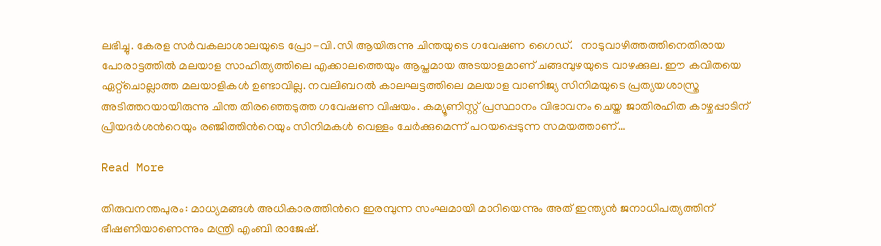ലഭിച്ചു. കേരള സർവകലാശാലയുടെ പ്രോ-വി.സി ആയിരുന്നു ചിന്തയുടെ ഗവേഷണ ഗൈഡ്.   നാടുവാഴിത്തത്തിനെതിരായ പോരാട്ടത്തിൽ മലയാള സാഹിത്യത്തിലെ എക്കാലത്തെയും ആപ്തമായ അടയാളമാണ് ചങ്ങമ്പുഴയുടെ വാഴക്കുല. ഈ കവിതയെ ഏറ്റ്ചൊല്ലാത്ത മലയാളികൾ ഉണ്ടാവില്ല. നവലിബറൽ കാലഘട്ടത്തിലെ മലയാള വാണിജ്യ സിനിമയുടെ പ്രത്യയശാസ്ത്ര അടിത്തറയായിരുന്നു ചിന്ത തിരഞ്ഞെടുത്ത ഗവേഷണ വിഷയം. കമ്യൂണിസ്റ്റ് പ്രസ്ഥാനം വിഭാവനം ചെയ്ത ജാതിരഹിത കാഴ്ചപ്പാടിന് പ്രിയദർശന്‍റെയും രഞ്ജിത്തിന്‍റെയും സിനിമകൾ വെള്ളം ചേർക്കുമെന്ന് പറയപ്പെടുന്ന സമയത്താണ്…

Read More

തിരുവനന്തപുരം: മാധ്യമങ്ങൾ അധികാരത്തിന്‍റെ ഇരമ്പുന്ന സംഘമായി മാറിയെന്നും അത് ഇന്ത്യൻ ജനാധിപത്യത്തിന് ഭീഷണിയാണെന്നും മന്ത്രി എംബി രാജേഷ്.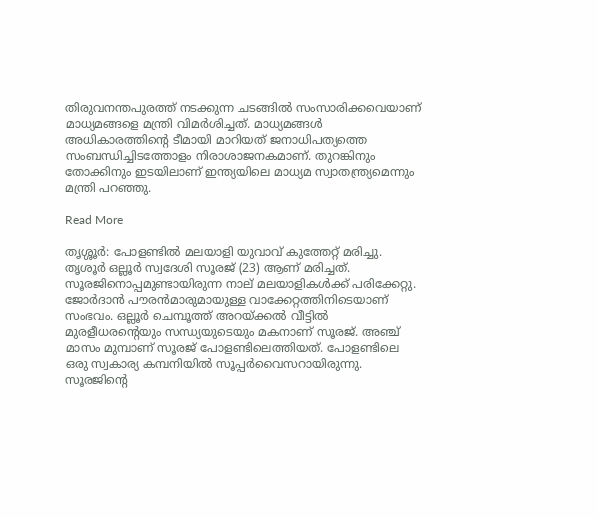തിരുവനന്തപുരത്ത് നടക്കുന്ന ചടങ്ങിൽ സംസാരിക്കവെയാണ് മാധ്യമങ്ങളെ മന്ത്രി വിമർശിച്ചത്. മാധ്യമങ്ങൾ അധികാരത്തിന്‍റെ ടീമായി മാറിയത് ജനാധിപത്യത്തെ സംബന്ധിച്ചിടത്തോളം നിരാശാജനകമാണ്. തുറങ്കിനും തോക്കിനും ഇടയിലാണ് ഇന്ത്യയിലെ മാധ്യമ സ്വാതന്ത്ര്യമെന്നും മന്ത്രി പറഞ്ഞു.

Read More

തൃശ്ശൂർ: പോളണ്ടിൽ മലയാളി യുവാവ് കുത്തേറ്റ് മരിച്ചു. തൃശൂർ ഒല്ലൂർ സ്വദേശി സൂരജ് (23) ആണ് മരിച്ചത്. സൂരജിനൊപ്പമുണ്ടായിരുന്ന നാല് മലയാളികൾക്ക് പരിക്കേറ്റു. ജോർദാൻ പൗരൻമാരുമായുള്ള വാക്കേറ്റത്തിനിടെയാണ് സംഭവം. ഒല്ലൂർ ചെമ്പൂത്ത് അറയ്ക്കൽ വീട്ടിൽ മുരളീധരന്‍റെയും സന്ധ്യയുടെയും മകനാണ് സൂരജ്. അഞ്ച് മാസം മുമ്പാണ് സൂരജ് പോളണ്ടിലെത്തിയത്. പോളണ്ടിലെ ഒരു സ്വകാര്യ കമ്പനിയിൽ സൂപ്പർവൈസറായിരുന്നു. സൂരജിന്‍റെ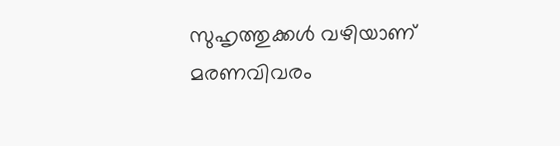സുഹൃത്തുക്കൾ വഴിയാണ് മരണവിവരം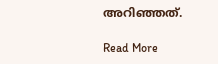അറിഞ്ഞത്.

Read More